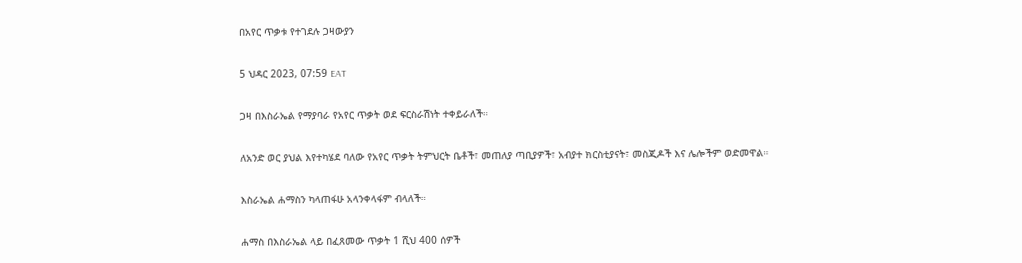በአየር ጥቃቱ የተገደሉ ጋዛውያን

5 ህዳር 2023, 07:59 EAT

ጋዛ በእስራኤል የማያባራ የአየር ጥቃት ወደ ፍርስራሽነት ተቀይራለች።

ለአንድ ወር ያህል እየተካሄደ ባለው የአየር ጥቃት ትምህርት ቤቶች፣ መጠለያ ጣቢያዎች፣ አብያተ ክርስቲያናት፣ መስጂዶች እና ሌሎችም ወድመዋል።

እስራኤል ሐማስን ካላጠፋሁ አላንቀላፋም ብላለች።

ሐማስ በእስራኤል ላይ በፈጸመው ጥቃት 1 ሺህ 400 ሰዎች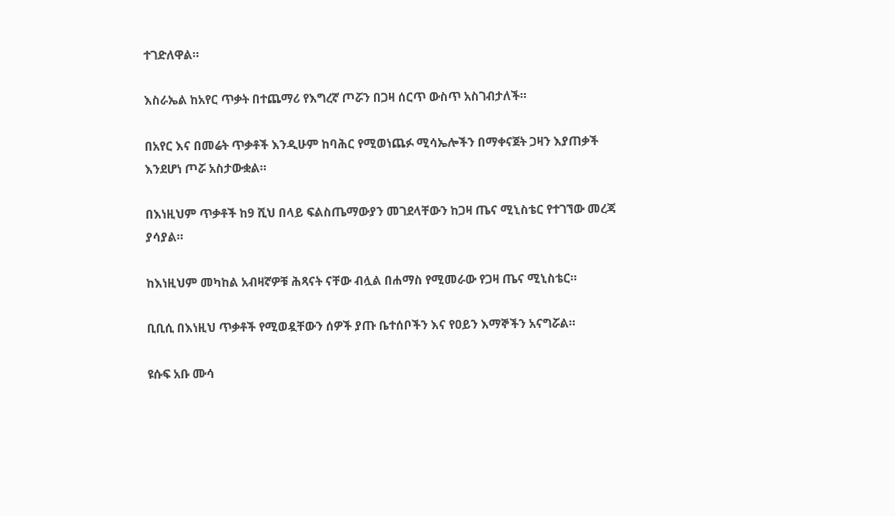ተገድለዋል።

እስራኤል ከአየር ጥቃት በተጨማሪ የእግረኛ ጦሯን በጋዛ ሰርጥ ውስጥ አስገብታለች።

በአየር እና በመሬት ጥቃቶች እንዲሁም ከባሕር የሚወነጨፉ ሚሳኤሎችን በማቀናጀት ጋዛን እያጠቃች እንደሆነ ጦሯ አስታውቋል።

በእነዚህም ጥቃቶች ከ9 ሺህ በላይ ፍልስጤማውያን መገደላቸውን ከጋዛ ጤና ሚኒስቴር የተገኘው መረጃ ያሳያል።

ከእነዚህም መካከል አብዛኛዎቹ ሕጻናት ናቸው ብሏል በሐማስ የሚመራው የጋዛ ጤና ሚኒስቴር።

ቢቢሲ በእነዚህ ጥቃቶች የሚወዷቸውን ሰዎች ያጡ ቤተሰቦችን እና የዐይን እማኞችን አናግሯል።

ዩሱፍ አቡ ሙሳ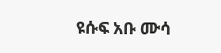ዩሱፍ አቡ ሙሳ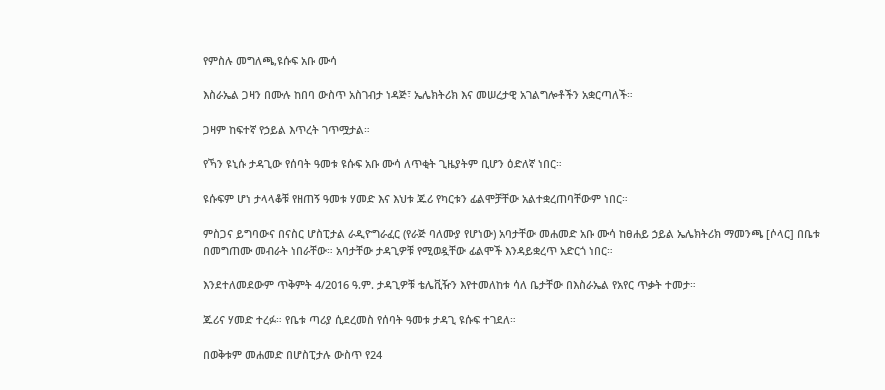የምስሉ መግለጫ,ዩሱፍ አቡ ሙሳ

እስራኤል ጋዛን በሙሉ ከበባ ውስጥ አስገብታ ነዳጅ፣ ኤሌክትሪክ እና መሠረታዊ አገልግሎቶችን አቋርጣለች።

ጋዛም ከፍተኛ የኃይል እጥረት ገጥሟታል።

የኻን ዩኒሱ ታዳጊው የሰባት ዓመቱ ዩሱፍ አቡ ሙሳ ለጥቂት ጊዜያትም ቢሆን ዕድለኛ ነበር።

ዩሱፍም ሆነ ታላላቆቹ የዘጠኝ ዓመቱ ሃመድ እና እህቱ ጁሪ የካርቱን ፊልሞቻቸው አልተቋረጠባቸውም ነበር።

ምስጋና ይግባውና በናስር ሆስፒታል ራዲዮግራፈር (የራጅ ባለሙያ የሆነው) አባታቸው መሐመድ አቡ ሙሳ ከፀሐይ ኃይል ኤሌክትሪክ ማመንጫ [ሶላር] በቤቱ በመግጠሙ መብራት ነበራቸው። አባታቸው ታዳጊዎቹ የሚወዷቸው ፊልሞች እንዳይቋረጥ አድርጎ ነበር።

እንደተለመደውም ጥቅምት 4/2016 ዓ.ም. ታዳጊዎቹ ቴሌቪዥን እየተመለከቱ ሳለ ቤታቸው በእስራኤል የአየር ጥቃት ተመታ።

ጁሪና ሃመድ ተረፉ። የቤቱ ጣሪያ ሲደረመስ የሰባት ዓመቱ ታዳጊ ዩሱፍ ተገደለ።

በወቅቱም መሐመድ በሆስፒታሉ ውስጥ የ24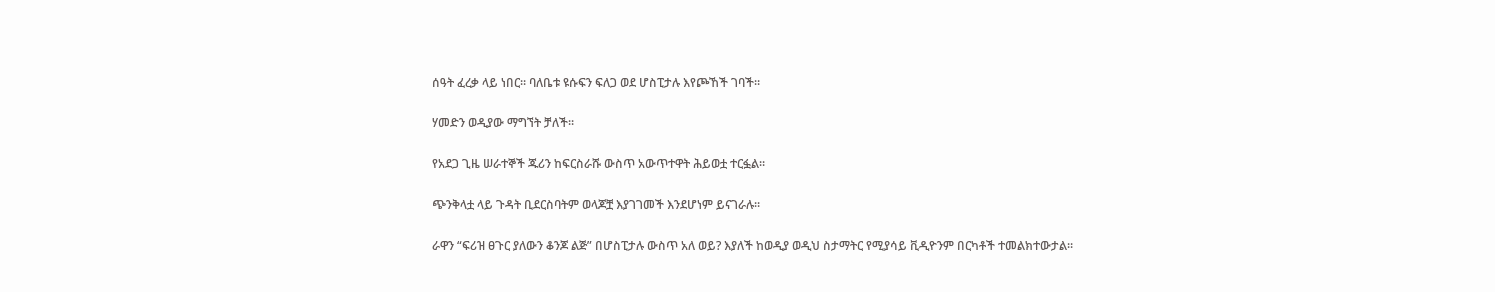ሰዓት ፈረቃ ላይ ነበር። ባለቤቱ ዩሱፍን ፍለጋ ወደ ሆስፒታሉ እየጮኸች ገባች።

ሃመድን ወዲያው ማግኘት ቻለች።

የአደጋ ጊዜ ሠራተኞች ጁሪን ከፍርስራሹ ውስጥ አውጥተዋት ሕይወቷ ተርፏል።

ጭንቅላቷ ላይ ጉዳት ቢደርስባትም ወላጆቿ እያገገመች እንደሆነም ይናገራሉ።

ራዋን “ፍሪዝ ፀጉር ያለውን ቆንጆ ልጅ” በሆስፒታሉ ውስጥ አለ ወይ? እያለች ከወዲያ ወዲህ ስታማትር የሚያሳይ ቪዲዮንም በርካቶች ተመልክተውታል።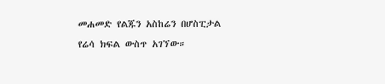መሐመድ የልጁን አስከሬን በሆስፒታል የሬሳ ክፍል ውስጥ አገኘው።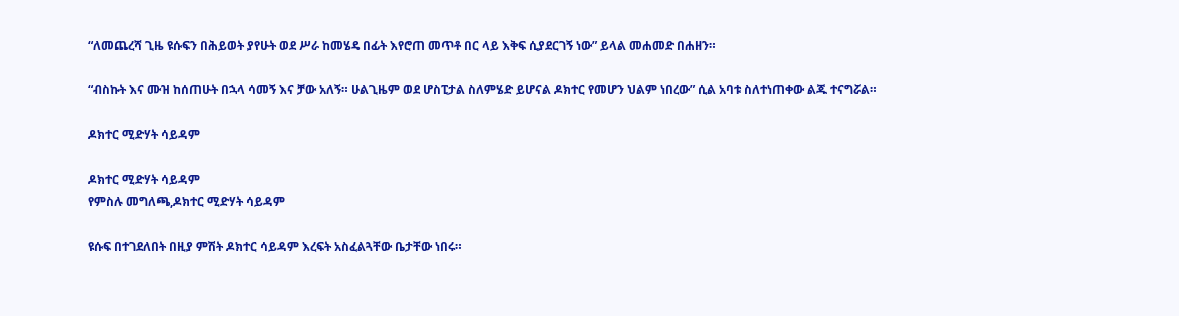“ለመጨረሻ ጊዜ ዩሱፍን በሕይወት ያየሁት ወደ ሥራ ከመሄዴ በፊት እየሮጠ መጥቶ በር ላይ እቅፍ ሲያደርገኝ ነው” ይላል መሐመድ በሐዘን።

“ብስኩት እና ሙዝ ከሰጠሁት በኋላ ሳመኝ እና ቻው አለኝ። ሁልጊዜም ወደ ሆስፒታል ስለምሄድ ይሆናል ዶክተር የመሆን ህልም ነበረው” ሲል አባቱ ስለተነጠቀው ልጁ ተናግሯል።

ዶክተር ሚድሃት ሳይዳም

ዶክተር ሚድሃት ሳይዳም
የምስሉ መግለጫ,ዶክተር ሚድሃት ሳይዳም

ዩሱፍ በተገደለበት በዚያ ምሽት ዶክተር ሳይዳም እረፍት አስፈልጓቸው ቤታቸው ነበሩ።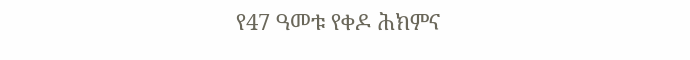የ47 ዓመቱ የቀዶ ሕክምና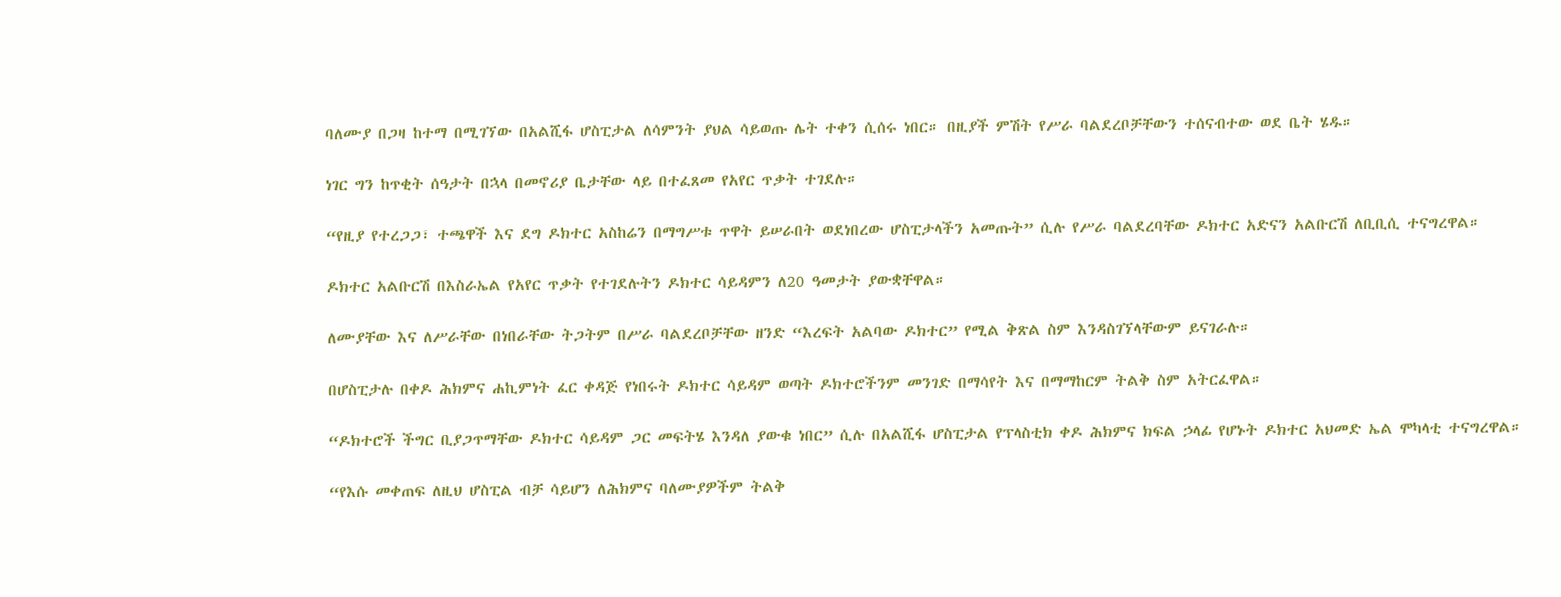ባለሙያ በጋዛ ከተማ በሚገኘው በአልሺፋ ሆስፒታል ለሳምንት ያህል ሳይወጡ ሌት ተቀን ሲሰሩ ነበር። በዚያች ምሽት የሥራ ባልደረቦቻቸውን ተሰናብተው ወደ ቤት ሄዱ።

ነገር ግን ከጥቂት ሰዓታት በኋላ በመኖሪያ ቤታቸው ላይ በተፈጸመ የአየር ጥቃት ተገደሉ።

“የዚያ የተረጋጋ፣ ተጫዋች እና ደግ ዶክተር አስከሬን በማግሥቱ ጥዋት ይሠራበት ወደነበረው ሆስፒታላችን አመጡት” ሲሉ የሥራ ባልደረባቸው ዶክተር አድናን አልቡርሽ ለቢቢሲ ተናግረዋል።

ዶክተር አልቡርሽ በእስራኤል የአየር ጥቃት የተገደሉትን ዶክተር ሳይዳምን ለ20 ዓመታት ያውቋቸዋል።

ለሙያቸው እና ለሥራቸው በነበራቸው ትጋትም በሥራ ባልደረቦቻቸው ዘንድ “እረፍት አልባው ዶክተር” የሚል ቅጽል ስም እንዳስገኘላቸውም ይናገራሉ።

በሆስፒታሉ በቀዶ ሕክምና ሐኪምነት ፈር ቀዳጅ የነበሩት ዶክተር ሳይዳም ወጣት ዶክተሮችንም መንገድ በማሳየት እና በማማከርም ትልቅ ስም አትርፈዋል።

“ዶክተሮች ችግር ቢያጋጥማቸው ዶክተር ሳይዳም ጋር መፍትሄ እንዳለ ያውቁ ነበር” ሲሉ በአልሺፋ ሆስፒታል የፕላስቲክ ቀዶ ሕክምና ክፍል ኃላፊ የሆኑት ዶክተር አህመድ ኤል ሞካላቲ ተናግረዋል።

“የእሱ መቀጠፍ ለዚህ ሆስፒል ብቻ ሳይሆን ለሕክምና ባለሙያዎችም ትልቅ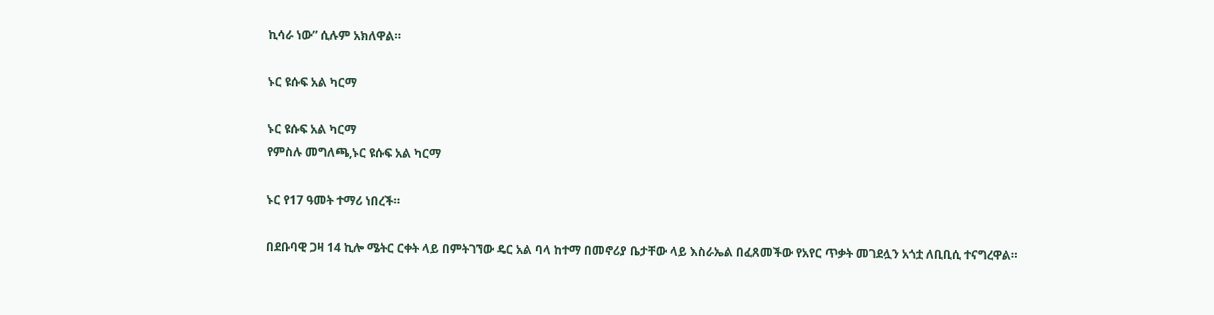ኪሳራ ነው” ሲሉም አክለዋል።

ኑር ዩሱፍ አል ካርማ

ኑር ዩሱፍ አል ካርማ
የምስሉ መግለጫ,ኑር ዩሱፍ አል ካርማ

ኑር የ17 ዓመት ተማሪ ነበረች።

በደቡባዊ ጋዛ 14 ኪሎ ሜትር ርቀት ላይ በምትገኘው ዴር አል ባላ ከተማ በመኖሪያ ቤታቸው ላይ እስራኤል በፈጸመችው የአየር ጥቃት መገደሏን አጎቷ ለቢቢሲ ተናግረዋል።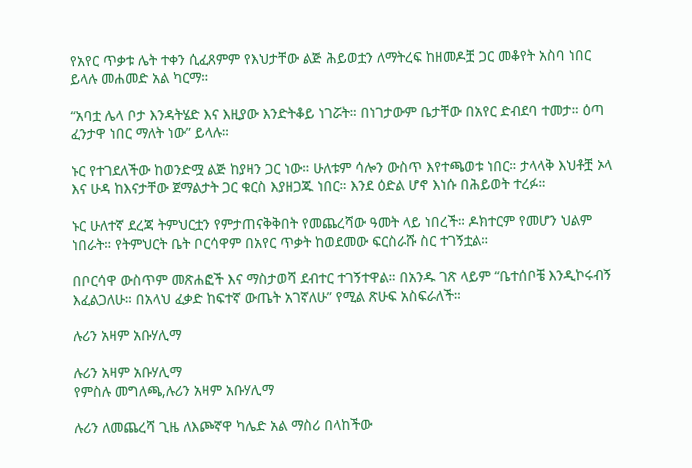የአየር ጥቃቱ ሌት ተቀን ሲፈጸምም የእህታቸው ልጅ ሕይወቷን ለማትረፍ ከዘመዶቿ ጋር መቆየት አስባ ነበር ይላሉ መሐመድ አል ካርማ።

“አባቷ ሌላ ቦታ እንዳትሄድ እና እዚያው እንድትቆይ ነገሯት። በነገታውም ቤታቸው በአየር ድብደባ ተመታ። ዕጣ ፈንታዋ ነበር ማለት ነው” ይላሉ።

ኑር የተገደለችው ከወንድሟ ልጅ ከያዛን ጋር ነው። ሁለቱም ሳሎን ውስጥ እየተጫወቱ ነበር። ታላላቅ እህቶቿ ኦላ እና ሁዳ ከእናታቸው ጀማልታት ጋር ቁርስ እያዘጋጁ ነበር። እንደ ዕድል ሆኖ እነሱ በሕይወት ተረፉ።

ኑር ሁለተኛ ደረጃ ትምህርቷን የምታጠናቅቅበት የመጨረሻው ዓመት ላይ ነበረች። ዶክተርም የመሆን ህልም ነበራት። የትምህርት ቤት ቦርሳዋም በአየር ጥቃት ከወደመው ፍርስራሹ ስር ተገኝቷል።

በቦርሳዋ ውስጥም መጽሐፎች እና ማስታወሻ ደብተር ተገኝተዋል። በአንዱ ገጽ ላይም “ቤተሰቦቼ እንዲኮሩብኝ እፈልጋለሁ። በአላህ ፈቃድ ከፍተኛ ውጤት አገኛለሁ” የሚል ጽሁፍ አስፍራለች።

ሉሪን አዛም አቡሃሊማ

ሉሪን አዛም አቡሃሊማ
የምስሉ መግለጫ,ሉሪን አዛም አቡሃሊማ

ሉሪን ለመጨረሻ ጊዜ ለእጮኛዋ ካሌድ አል ማስሪ በላከችው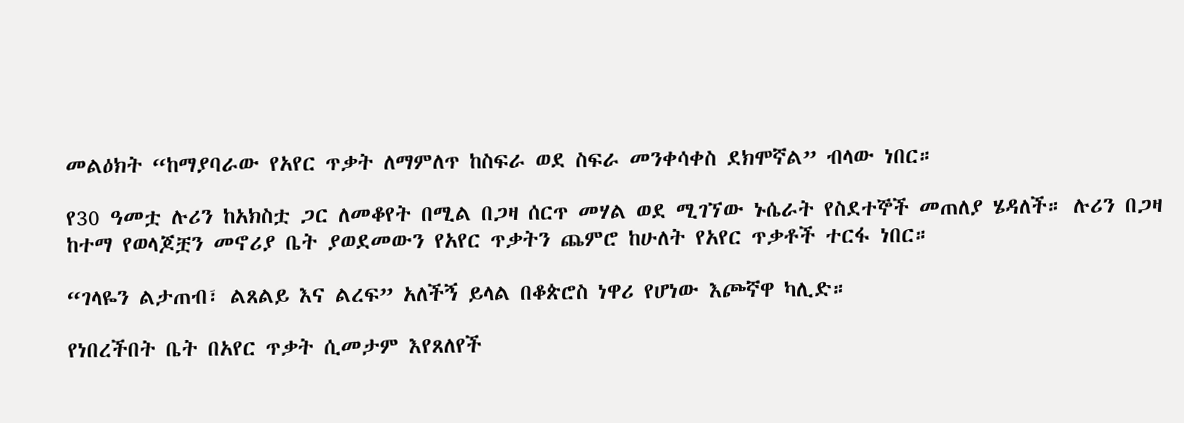መልዕክት “ከማያባራው የአየር ጥቃት ለማምለጥ ከስፍራ ወደ ስፍራ መንቀሳቀስ ደክሞኛል” ብላው ነበር።

የ30 ዓመቷ ሉሪን ከአክስቷ ጋር ለመቆየት በሚል በጋዛ ሰርጥ መሃል ወደ ሚገኘው ኑሴራት የስደተኞች መጠለያ ሄዳለች። ሉሪን በጋዛ ከተማ የወላጆቿን መኖሪያ ቤት ያወደመውን የአየር ጥቃትን ጨምሮ ከሁለት የአየር ጥቃቶች ተርፋ ነበር።

“ገላዬን ልታጠብ፣ ልጸልይ እና ልረፍ” አለችኝ ይላል በቆጵሮስ ነዋሪ የሆነው እጮኛዋ ካሊድ።

የነበረችበት ቤት በአየር ጥቃት ሲመታም እየጸለየች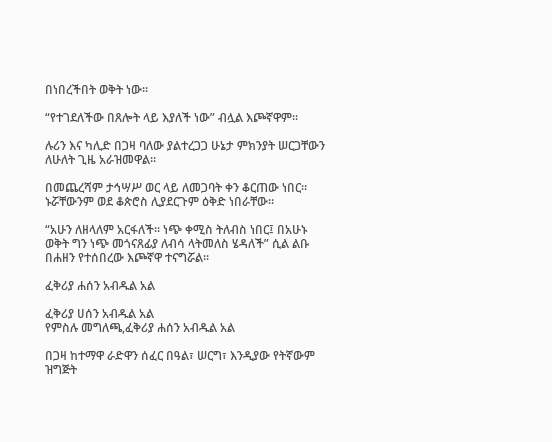በነበረችበት ወቅት ነው።

“የተገደለችው በጸሎት ላይ እያለች ነው” ብሏል እጮኛዋም።

ሉሪን እና ካሊድ በጋዛ ባለው ያልተረጋጋ ሁኔታ ምክንያት ሠርጋቸውን ለሁለት ጊዜ አራዝመዋል።

በመጨረሻም ታኅሣሥ ወር ላይ ለመጋባት ቀን ቆርጠው ነበር። ኑሯቸውንም ወደ ቆጵሮስ ሊያደርጉም ዕቅድ ነበራቸው።

“አሁን ለዘላለም አርፋለች። ነጭ ቀሚስ ትለብስ ነበር፤ በአሁኑ ወቅት ግን ነጭ መጎናጸፊያ ለብሳ ላትመለስ ሄዳለች” ሲል ልቡ በሐዘን የተሰበረው እጮኛዋ ተናግሯል።

ፈቅሪያ ሐሰን አብዱል አል

ፈቅሪያ ሀሰን አብዱል አል
የምስሉ መግለጫ,ፈቅሪያ ሐሰን አብዱል አል

በጋዛ ከተማዋ ራድዋን ሰፈር በዓል፣ ሠርግ፣ እንዲያው የትኛውም ዝግጅት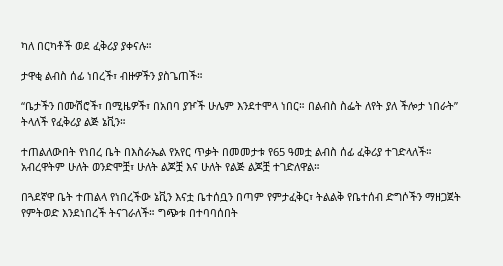ካለ በርካቶች ወደ ፈቅሪያ ያቀናሉ።

ታዋቂ ልብስ ሰፊ ነበረች፣ ብዙዎችን ያስጌጠች።

“ቤታችን በሙሽሮች፣ በሚዜዎች፣ በአበባ ያዦች ሁሌም እንደተሞላ ነበር። በልብስ ስፌት ለየት ያለ ችሎታ ነበራት” ትላለች የፈቅሪያ ልጅ ኔቪን።

ተጠልለውበት የነበረ ቤት በእስራኤል የአየር ጥቃት በመመታቱ የ65 ዓመቷ ልብስ ሰፊ ፈቅሪያ ተገድላለች። አብረዋትም ሁለት ወንድሞቿ፣ ሁለት ልጆቿ እና ሁለት የልጅ ልጆቿ ተገድለዋል።

በጓደኛዋ ቤት ተጠልላ የነበረችው ኔቪን እናቷ ቤተሰቧን በጣም የምታፈቅር፣ ትልልቅ የቤተሰብ ድግሶችን ማዘጋጀት የምትወድ እንደነበረች ትናገራለች። ግጭቱ በተባባሰበት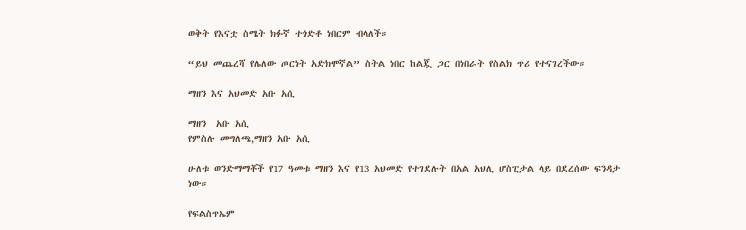ወቅት የእናቷ ስሜት ክፉኛ ተጎድቶ ነበርም ብላለች።

“ይህ መጨረሻ የሌለው ጦርነት አድክሞኛል” ስትል ነበር ከልጇ ጋር በነበራት የስልክ ጥሪ የተናገረችው።

ማዘን እና አህመድ አቡ አሲ

ማዘን  አቡ አሲ
የምስሉ መግለጫ,ማዘን አቡ አሲ

ሁለቱ ወንድማማቾች የ17 ዓመቱ ማዘን እና የ13 አህመድ የተገደሉት በአል አህሊ ሆስፒታል ላይ በደረሰው ፍንዳታ ነው።

የፍልስጥኤም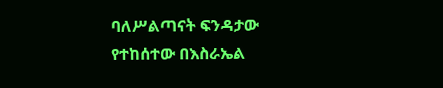ባለሥልጣናት ፍንዳታው የተከሰተው በእስራኤል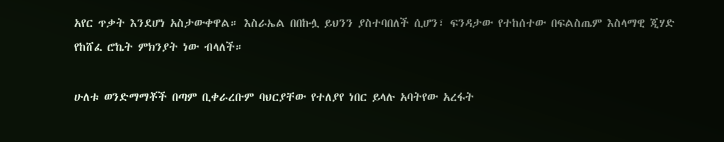አየር ጥቃት እንደሆነ አስታውቀዋል። እስራኤል በበኩሏ ይህንን ያስተባበለች ሲሆን፣ ፍንዳታው የተከሰተው በፍልስጤም እስላማዊ ጂሃድ የከሸፈ ሮኬት ምክንያት ነው ብላለች።

ሁለቱ ወንድማማቾች በጣም ቢቀራረቡም ባህርያቸው የተለያየ ነበር ይላሉ አባትየው አረፋት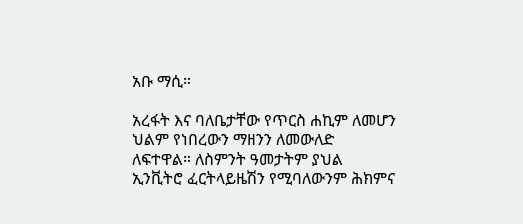አቡ ማሲ።

አረፋት እና ባለቤታቸው የጥርስ ሐኪም ለመሆን ህልም የነበረውን ማዘንን ለመውለድ ለፍተዋል። ለስምንት ዓመታትም ያህል ኢንቪትሮ ፈርትላይዜሽን የሚባለውንም ሕክምና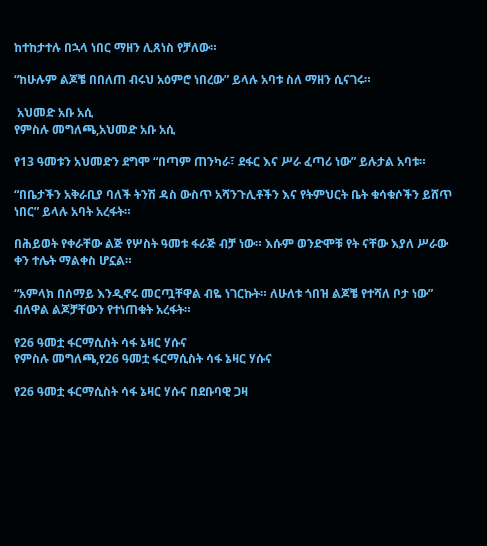ከተከታተሉ በኋላ ነበር ማዘን ሊጸነስ የቻለው።

“ከሁሉም ልጆቼ በበለጠ ብሩህ አዕምሮ ነበረው” ይላሉ አባቱ ስለ ማዘን ሲናገሩ።

 አህመድ አቡ አሲ
የምስሉ መግለጫ,አህመድ አቡ አሲ

የ13 ዓመቱን አህመድን ደግሞ “በጣም ጠንካራ፣ ደፋር እና ሥራ ፈጣሪ ነው” ይሉታል አባቱ።

“በቤታችን አቅራቢያ ባለች ትንሽ ዳስ ውስጥ አሻንጉሊቶችን እና የትምህርት ቤት ቁሳቁሶችን ይሸጥ ነበር” ይላሉ አባት አረፋት።

በሕይወት የቀራቸው ልጅ የሦስት ዓመቱ ፋራጅ ብቻ ነው። እሱም ወንድሞቹ የት ናቸው እያለ ሥራው ቀን ተሌት ማልቀስ ሆኗል።

“አምላክ በሰማይ እንዲኖሩ መርጧቸዋል ብዬ ነገርኩት። ለሁለቱ ጎበዝ ልጆቼ የተሻለ ቦታ ነው” ብለዋል ልጆቻቸውን የተነጠቁት አረፋት።

የ26 ዓመቷ ፋርማሲስት ሳፋ ኔዛር ሃሱና
የምስሉ መግለጫ,የ26 ዓመቷ ፋርማሲስት ሳፋ ኔዛር ሃሱና

የ26 ዓመቷ ፋርማሲስት ሳፋ ኔዛር ሃሱና በደቡባዊ ጋዛ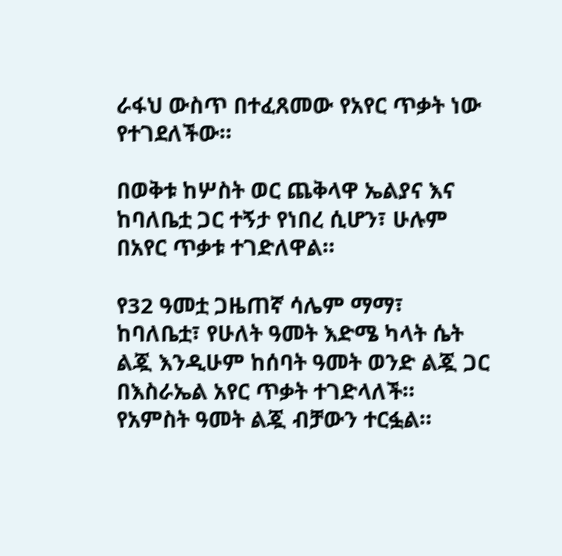ራፋህ ውስጥ በተፈጸመው የአየር ጥቃት ነው የተገደለችው።

በወቅቱ ከሦስት ወር ጨቅላዋ ኤልያና እና ከባለቤቷ ጋር ተኝታ የነበረ ሲሆን፣ ሁሉም በአየር ጥቃቱ ተገድለዋል።

የ32 ዓመቷ ጋዜጠኛ ሳሌም ማማ፣ ከባለቤቷ፣ የሁለት ዓመት እድሜ ካላት ሴት ልጇ እንዲሁም ከሰባት ዓመት ወንድ ልጇ ጋር በእስራኤል አየር ጥቃት ተገድላለች። የአምስት ዓመት ልጇ ብቻውን ተርፏል።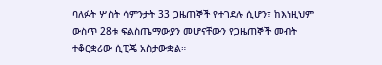ባለፉት ሦስት ሳምንታት 33 ጋዜጠኞች የተገደሉ ሲሆን፣ ከእነዚህም ውስጥ 28ቱ ፍልስጤማውያን መሆናቸውን የጋዜጠኞች መብት ተቆርቋሪው ሲፒጄ አስታውቋል።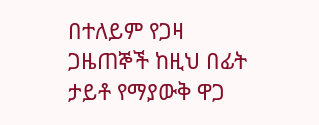በተለይም የጋዛ ጋዜጠኞች ከዚህ በፊት ታይቶ የማያውቅ ዋጋ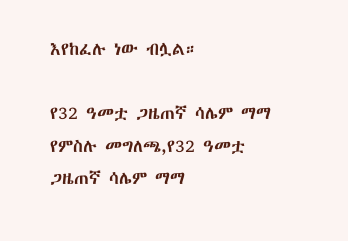እየከፈሉ ነው ብሏል።

የ32 ዓመቷ ጋዜጠኛ ሳሌም ማማ
የምስሉ መግለጫ,የ32 ዓመቷ ጋዜጠኛ ሳሌም ማማ